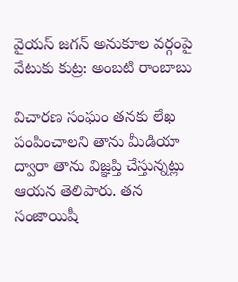వైయస్ జగన్ అనుకూల వర్గంపై వేటుకు కుట్ర: అంబటి రాంబాబు

విచారణ సంఘం తనకు లేఖ పంపించాలని తాను మీడియా ద్వారా తాను విజ్ఞప్తి చేస్తున్నట్లు ఆయన తెలిపారు. తన సంజాయిషీ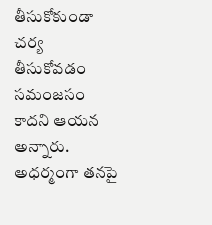తీసుకోకుండా చర్య తీసుకోవడం సమంజసం కాదని ఆయన అన్నారు. అధర్మంగా తనపై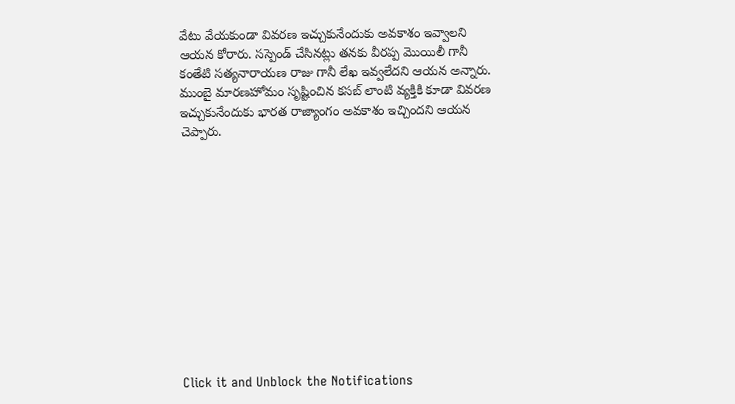వేటు వేయకుండా వివరణ ఇచ్చుకునేందుకు అవకాశం ఇవ్వాలని ఆయన కోరారు. సస్పెండ్ చేసినట్లు తనకు వీరప్ప మొయిలీ గానీ కంతేటి సత్యనారాయణ రాజు గానీ లేఖ ఇవ్వలేదని ఆయన అన్నారు. ముంబై మారణహోమం సృష్టించిన కసబ్ లాంటి వ్యక్తికి కూడా వివరణ ఇచ్చుకునేందుకు భారత రాజ్యాంగం అవకాశం ఇచ్చిందని ఆయన చెప్పారు.












Click it and Unblock the Notifications